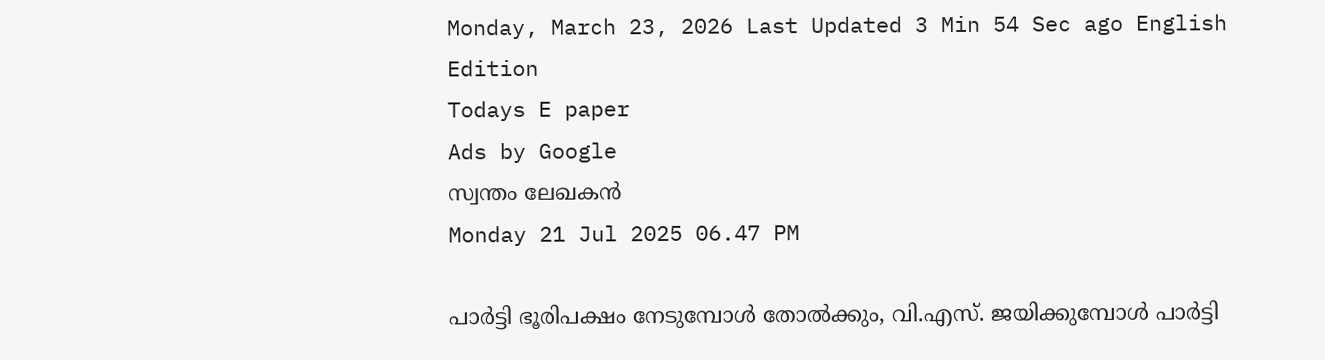Monday, March 23, 2026 Last Updated 3 Min 54 Sec ago English Edition
Todays E paper
Ads by Google
സ്വന്തം ലേഖകന്‍
Monday 21 Jul 2025 06.47 PM

പാര്‍ട്ടി ഭൂരിപക്ഷം നേടുമ്പോള്‍ തോല്‍ക്കും, വി.എസ്. ജയിക്കുമ്പോള്‍ പാര്‍ട്ടി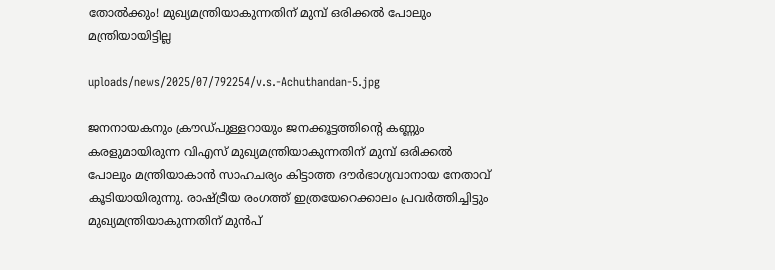തോല്‍ക്കും! മുഖ്യമന്ത്രിയാകുന്നതിന് മുമ്പ് ഒരിക്കല്‍ പോലും മന്ത്രിയായിട്ടില്ല

uploads/news/2025/07/792254/v.s.-Achuthandan-5.jpg

ജനനായകനും ക്രൗഡ്പുള്ളറായും ജനക്കൂട്ടത്തിന്റെ കണ്ണും കരളുമായിരുന്ന വിഎസ് മുഖ്യമന്ത്രിയാകുന്നതിന് മുമ്പ് ഒരിക്കല്‍ പോലും മന്ത്രിയാകാന്‍ സാഹചര്യം കിട്ടാത്ത ദൗര്‍ഭാഗ്യവാനായ നേതാവ് കൂടിയായിരുന്നു. രാഷ്ട്രീയ രംഗത്ത് ഇത്രയേറെക്കാലം പ്രവര്‍ത്തിച്ചിട്ടും മുഖ്യമന്ത്രിയാകുന്നതിന് മുന്‍പ്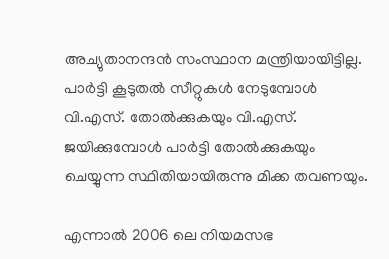അച്യുതാനന്ദന്‍ സംസ്ഥാന മന്ത്രിയായിട്ടില്ല. പാര്‍ട്ടി കൂടുതല്‍ സീറ്റുകള്‍ നേടുമ്പോള്‍ വി.എസ്. തോല്‍ക്കുകയും വി.എസ്. ജയിക്കുമ്പോള്‍ പാര്‍ട്ടി തോല്‍ക്കുകയും ചെയ്യുന്ന സ്ഥിതിയായിരുന്നു മിക്ക തവണയും.

എന്നാല്‍ 2006 ലെ നിയമസഭ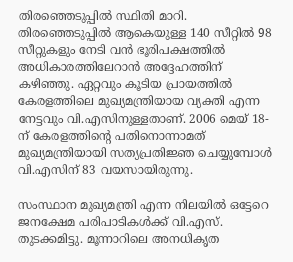തിരഞ്ഞെടുപ്പില്‍ സ്ഥിതി മാറി. തിരഞ്ഞെടുപ്പില്‍ ആകെയുള്ള 140 സീറ്റില്‍ 98 സീറ്റുകളും നേടി വന്‍ ഭൂരിപക്ഷത്തില്‍ അധികാരത്തിലേറാന്‍ അദ്ദേഹത്തിന് കഴിഞ്ഞു. ഏറ്റവും കൂടിയ പ്രായത്തില്‍ കേരളത്തിലെ മുഖ്യമന്ത്രിയായ വ്യക്തി എന്ന നേട്ടവും വി.എസിനുള്ളതാണ്. 2006 മെയ് 18-ന് കേരളത്തിന്റെ പതിനൊന്നാമത് മുഖ്യമന്ത്രിയായി സത്യപ്രതിജ്ഞ ചെയ്യുമ്പോള്‍ വി.എസിന് 83 വയസായിരുന്നു.

സംസ്ഥാന മുഖ്യമന്ത്രി എന്ന നിലയില്‍ ഒട്ടേറെ ജനക്ഷേമ പരിപാടികള്‍ക്ക് വി.എസ്. തുടക്കമിട്ടു. മൂന്നാറിലെ അനധികൃത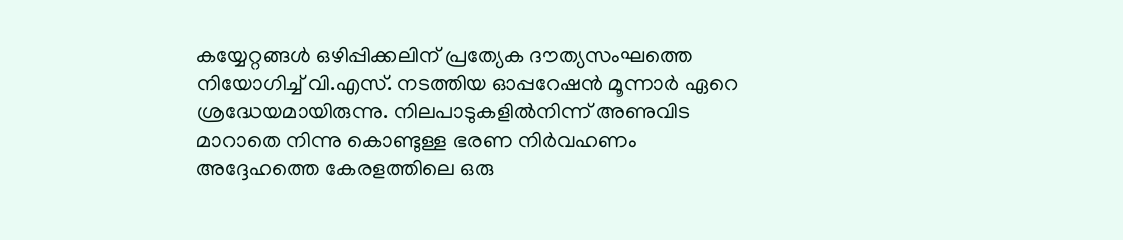കയ്യേറ്റങ്ങള്‍ ഒഴിപ്പിക്കലിന് പ്രത്യേക ദൗത്യസംഘത്തെ നിയോഗിച്ച് വി.എസ്. നടത്തിയ ഓപ്പറേഷന്‍ മൂന്നാര്‍ ഏറെ ശ്രദ്ധേയമായിരുന്നു. നിലപാടുകളില്‍നിന്ന് അണുവിട മാറാതെ നിന്നു കൊണ്ടുള്ള ഭരണ നിര്‍വഹണം അദ്ദേഹത്തെ കേരളത്തിലെ ഒരു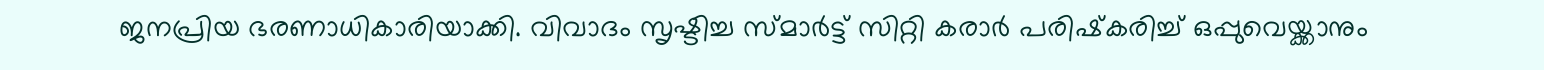ജനപ്രിയ ഭരണാധികാരിയാക്കി. വിവാദം സൃഷ്ടിച്ച സ്മാര്‍ട്ട് സിറ്റി കരാര്‍ പരിഷ്‌കരിച്ച് ഒപ്പുവെയ്ക്കാനും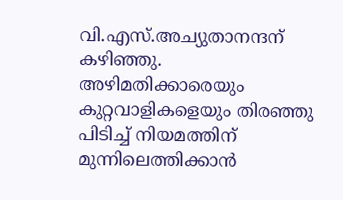വി.എസ്.അച്യുതാനന്ദന് കഴിഞ്ഞു. അഴിമതിക്കാരെയും കുറ്റവാളികളെയും തിരഞ്ഞു പിടിച്ച് നിയമത്തിന് മുന്നിലെത്തിക്കാന്‍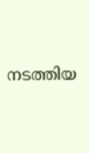നടത്തിയ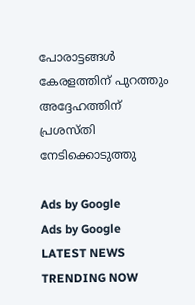പോരാട്ടങ്ങള്‍ കേരളത്തിന് പുറത്തും അദ്ദേഹത്തിന് പ്രശസ്തി നേടിക്കൊടുത്തു

Ads by Google
Ads by Google
LATEST NEWS
TRENDING NOW